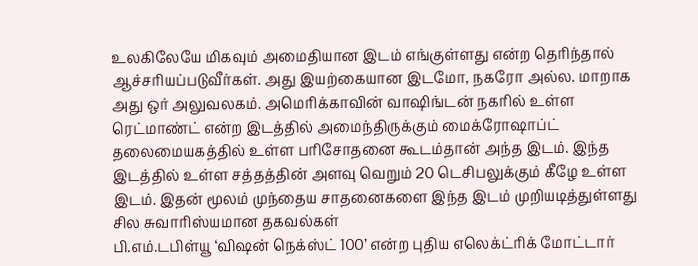உலகிலேயே மிகவும் அமைதியான இடம் எங்குள்ளது என்ற தெரிந்தால் ஆச்சரியப்படுவீர்கள். அது இயற்கையான இடமோ, நகரோ அல்ல. மாறாக அது ஒர் அலுவலகம். அமெரிக்காவின் வாஷிங்டன் நகரில் உள்ள ரெட்மாண்ட் என்ற இடத்தில் அமைந்திருக்கும் மைக்ரோஷாப்ட் தலைமையகத்தில் உள்ள பரிசோதனை கூடம்தான் அந்த இடம். இந்த இடத்தில் உள்ள சத்தத்தின் அளவு வெறும் 20 டெசிபலுக்கும் கீழே உள்ள இடம். இதன் மூலம் முந்தைய சாதனைகளை இந்த இடம் முறியடித்துள்ளது
சில சுவாரிஸ்யமான தகவல்கள்
பி.எம்.டபிள்யூ ‘விஷன் நெக்ஸ்ட் 100’ என்ற புதிய எலெக்ட்ரிக் மோட்டார்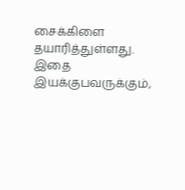சைக்கிளை தயாரித்துள்ளது. இதை இயக்குபவருக்கும்,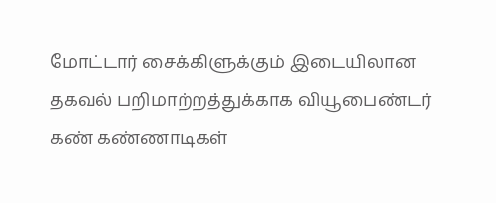மோட்டார் சைக்கிளுக்கும் இடையிலான தகவல் பறிமாற்றத்துக்காக வியூபைண்டர் கண் கண்ணாடிகள்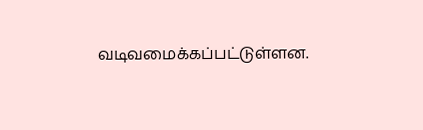வடிவமைக்கப்பட்டுள்ளன.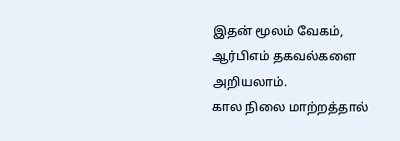இதன் மூலம் வேகம், ஆர்பிஎம் தகவல்களை அறியலாம்.
கால நிலை மாற்றத்தால்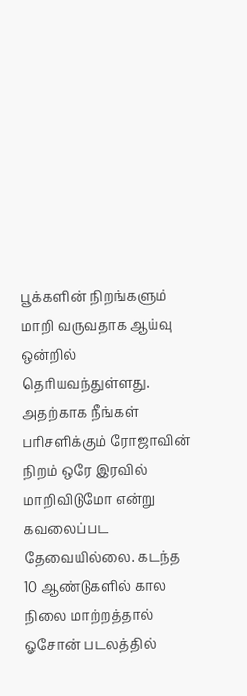பூக்களின் நிறங்களும் மாறி வருவதாக ஆய்வு ஒன்றில் தெரியவந்துள்ளது. அதற்காக நீங்கள் பரிசளிக்கும் ரோஜாவின் நிறம் ஒரே இரவில் மாறிவிடுமோ என்று கவலைப்பட தேவையில்லை. கடந்த 10 ஆண்டுகளில் கால நிலை மாற்றத்தால் ஓசோன் படலத்தில்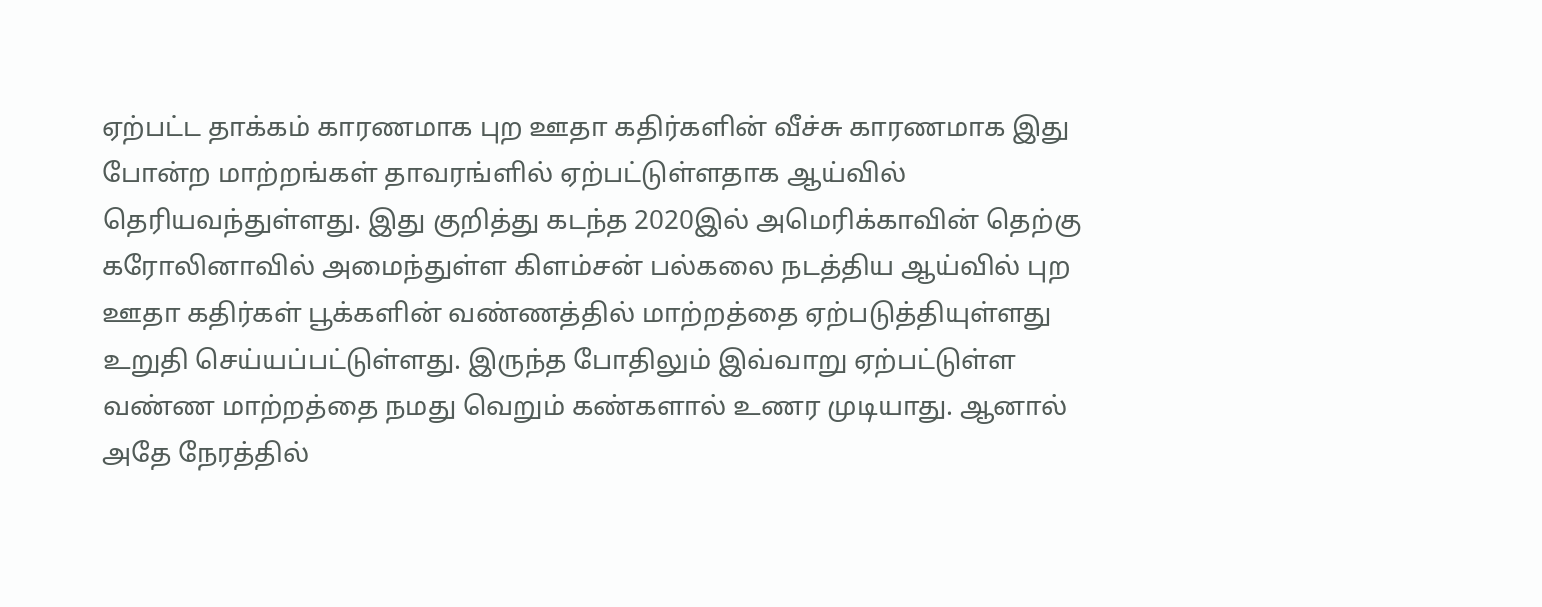ஏற்பட்ட தாக்கம் காரணமாக புற ஊதா கதிர்களின் வீச்சு காரணமாக இது போன்ற மாற்றங்கள் தாவரங்ளில் ஏற்பட்டுள்ளதாக ஆய்வில் தெரியவந்துள்ளது. இது குறித்து கடந்த 2020இல் அமெரிக்காவின் தெற்கு கரோலினாவில் அமைந்துள்ள கிளம்சன் பல்கலை நடத்திய ஆய்வில் புற ஊதா கதிர்கள் பூக்களின் வண்ணத்தில் மாற்றத்தை ஏற்படுத்தியுள்ளது உறுதி செய்யப்பட்டுள்ளது. இருந்த போதிலும் இவ்வாறு ஏற்பட்டுள்ள வண்ண மாற்றத்தை நமது வெறும் கண்களால் உணர முடியாது. ஆனால் அதே நேரத்தில்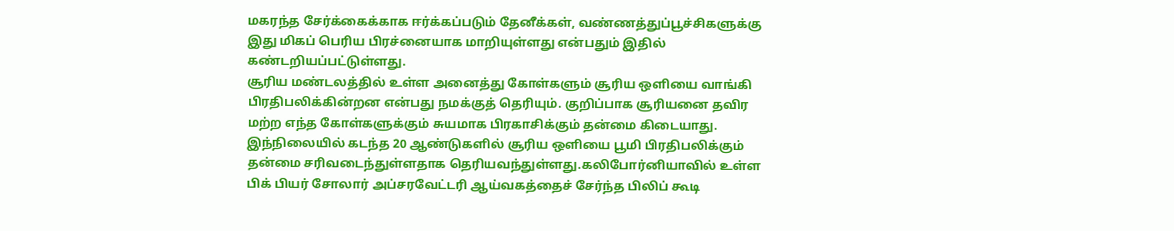மகரந்த சேர்க்கைக்காக ஈர்க்கப்படும் தேனீக்கள், வண்ணத்துப்பூச்சிகளுக்கு இது மிகப் பெரிய பிரச்னையாக மாறியுள்ளது என்பதும் இதில் கண்டறியப்பட்டுள்ளது.
சூரிய மண்டலத்தில் உள்ள அனைத்து கோள்களும் சூரிய ஒளியை வாங்கி பிரதிபலிக்கின்றன என்பது நமக்குத் தெரியும். குறிப்பாக சூரியனை தவிர மற்ற எந்த கோள்களுக்கும் சுயமாக பிரகாசிக்கும் தன்மை கிடையாது. இந்நிலையில் கடந்த 20 ஆண்டுகளில் சூரிய ஒளியை பூமி பிரதிபலிக்கும் தன்மை சரிவடைந்துள்ளதாக தெரியவந்துள்ளது.கலிபோர்னியாவில் உள்ள பிக் பியர் சோலார் அப்சரவேட்டரி ஆய்வகத்தைச் சேர்ந்த பிலிப் கூடி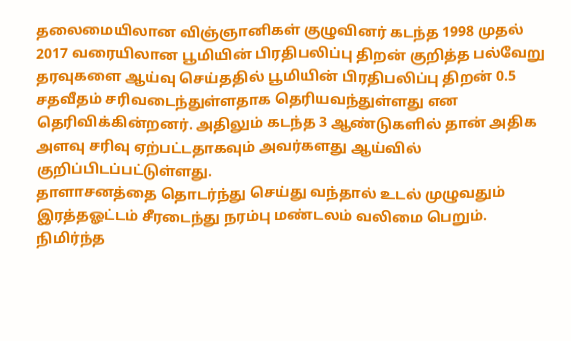தலைமையிலான விஞ்ஞானிகள் குழுவினர் கடந்த 1998 முதல் 2017 வரையிலான பூமியின் பிரதிபலிப்பு திறன் குறித்த பல்வேறு தரவுகளை ஆய்வு செய்ததில் பூமியின் பிரதிபலிப்பு திறன் 0.5 சதவீதம் சரிவடைந்துள்ளதாக தெரியவந்துள்ளது என தெரிவிக்கின்றனர். அதிலும் கடந்த 3 ஆண்டுகளில் தான் அதிக அளவு சரிவு ஏற்பட்டதாகவும் அவர்களது ஆய்வில் குறிப்பிடப்பட்டுள்ளது.
தாளாசனத்தை தொடர்ந்து செய்து வந்தால் உடல் முழுவதும் இரத்தஓட்டம் சீரடைந்து நரம்பு மண்டலம் வலிமை பெறும். நிமிர்ந்த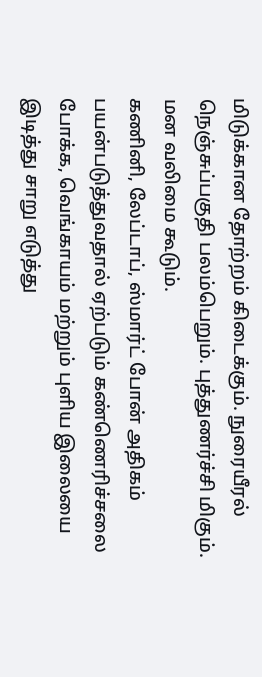மிடுக்கான தோற்றம் கிடைக்கும். நுரையீரல் நெஞ்சுப்பகுதி பலம்பெறும். புத்துணர்ச்சி மிகும். மன வலிமை கூடும்.
கணினி, லேப்டாப், ஸ்மார்ட் போன் அதிகம் பயன்படுத்துவதால் ஏற்படும் கண்ணெரிச்சலை போக்க, வெங்காயம் மற்றும் புளிய இலையை இடித்து சாறு எடுத்து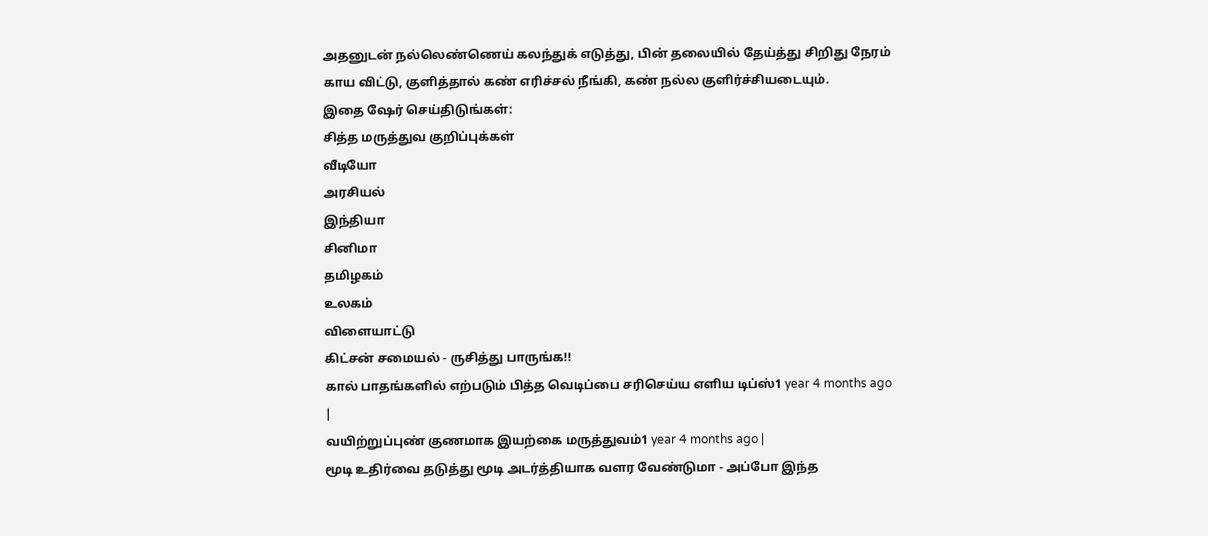அதனுடன் நல்லெண்ணெய் கலந்துக் எடுத்து, பின் தலையில் தேய்த்து சிறிது நேரம் காய விட்டு, குளித்தால் கண் எரிச்சல் நீங்கி, கண் நல்ல குளிர்ச்சியடையும்.
இதை ஷேர் செய்திடுங்கள்:
சித்த மருத்துவ குறிப்புக்கள்
வீடியோ
அரசியல்
இந்தியா
சினிமா
தமிழகம்
உலகம்
விளையாட்டு
கிட்சன் சமையல் - ருசித்து பாருங்க!!
கால் பாதங்களில் எற்படும் பித்த வெடிப்பை சரிசெய்ய எளிய டிப்ஸ்1 year 4 months ago |
வயிற்றுப்புண் குணமாக இயற்கை மருத்துவம்1 year 4 months ago |
மூடி உதிர்வை தடுத்து மூடி அடர்த்தியாக வளர வேண்டுமா - அப்போ இந்த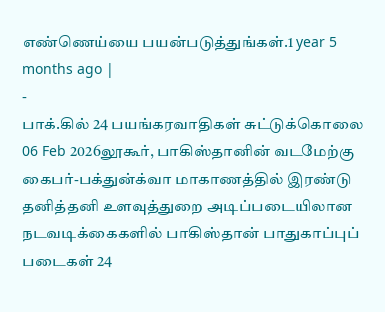எண்ணெய்யை பயன்படுத்துங்கள்.1 year 5 months ago |
-
பாக்.கில் 24 பயங்கரவாதிகள் சுட்டுக்கொலை
06 Feb 2026லூகூர், பாகிஸ்தானின் வடமேற்கு கைபர்-பக்துன்க்வா மாகாணத்தில் இரண்டு தனித்தனி உளவுத்துறை அடிப்படையிலான நடவடிக்கைகளில் பாகிஸ்தான் பாதுகாப்புப் படைகள் 24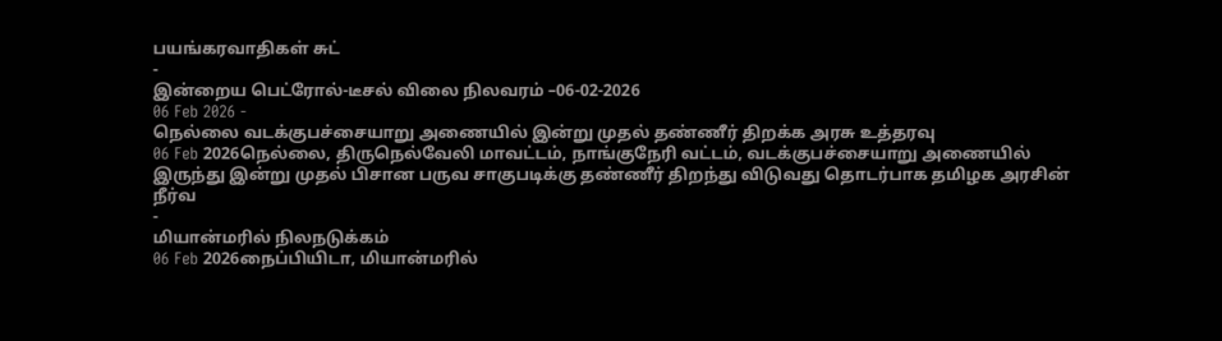பயங்கரவாதிகள் சுட்
-
இன்றைய பெட்ரோல்-டீசல் விலை நிலவரம் –06-02-2026
06 Feb 2026 -
நெல்லை வடக்குபச்சையாறு அணையில் இன்று முதல் தண்ணீர் திறக்க அரசு உத்தரவு
06 Feb 2026நெல்லை, திருநெல்வேலி மாவட்டம், நாங்குநேரி வட்டம், வடக்குபச்சையாறு அணையில் இருந்து இன்று முதல் பிசான பருவ சாகுபடிக்கு தண்ணீர் திறந்து விடுவது தொடர்பாக தமிழக அரசின் நீர்வ
-
மியான்மரில் நிலநடுக்கம்
06 Feb 2026நைப்பியிடா, மியான்மரில்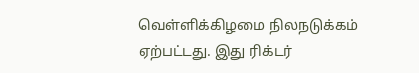வெள்ளிக்கிழமை நிலநடுக்கம் ஏற்பட்டது. இது ரிக்டர்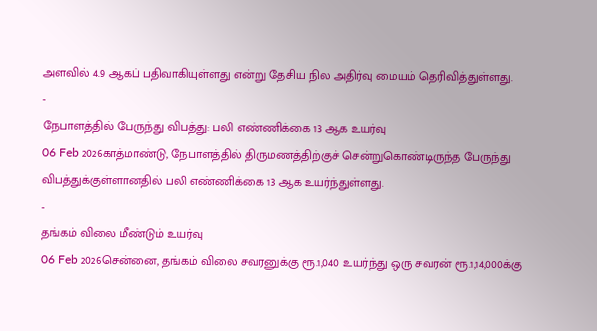அளவில் 4.9 ஆகப் பதிவாகியுள்ளது என்று தேசிய நில அதிர்வு மையம் தெரிவித்துள்ளது.
-
நேபாளத்தில் பேருந்து விபத்து: பலி எண்ணிக்கை 13 ஆக உயர்வு
06 Feb 2026காத்மாண்டு, நேபாளத்தில் திருமணத்திற்குச் சென்றுகொண்டிருந்த பேருந்து விபத்துக்குள்ளானதில் பலி எண்ணிக்கை 13 ஆக உயர்ந்துள்ளது.
-
தங்கம் விலை மீண்டும் உயர்வு
06 Feb 2026சென்னை, தங்கம் விலை சவரனுக்கு ரூ.1,040 உயர்ந்து ஒரு சவரன் ரூ.1,14,000க்கு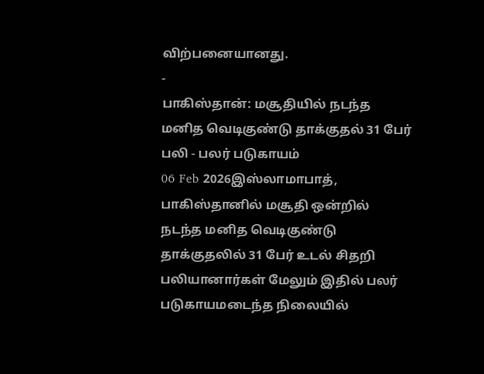விற்பனையானது.
-
பாகிஸ்தான்: மசூதியில் நடந்த மனித வெடிகுண்டு தாக்குதல் 31 பேர் பலி - பலர் படுகாயம்
06 Feb 2026இஸ்லாமாபாத், பாகிஸ்தானில் மசூதி ஒன்றில் நடந்த மனித வெடிகுண்டு தாக்குதலில் 31 பேர் உடல் சிதறி பலியானார்கள் மேலும் இதில் பலர் படுகாயமடைந்த நிலையில்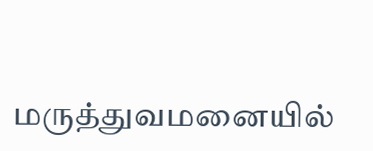மருத்துவமனையில்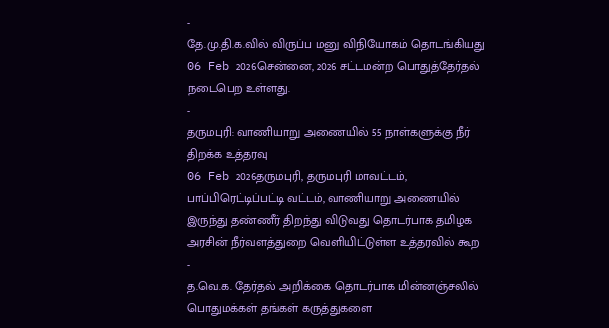-
தே.மு.தி.க.வில் விருப்ப மனு விநியோகம் தொடங்கியது
06 Feb 2026சென்னை, 2026 சட்டமன்ற பொதுத்தேர்தல் நடைபெற உள்ளது.
-
தருமபுரி: வாணியாறு அணையில் 55 நாள்களுக்கு நீர் திறக்க உத்தரவு
06 Feb 2026தருமபுரி, தருமபுரி மாவட்டம், பாப்பிரெட்டிப்பட்டி வட்டம், வாணியாறு அணையில் இருந்து தண்ணீர் திறந்து விடுவது தொடர்பாக தமிழக அரசின் நீர்வளத்துறை வெளியிட்டுள்ள உத்தரவில் கூற
-
த.வெ.க. தேர்தல் அறிக்கை தொடர்பாக மின்னஞ்சலில் பொதுமக்கள் தங்கள் கருத்துகளை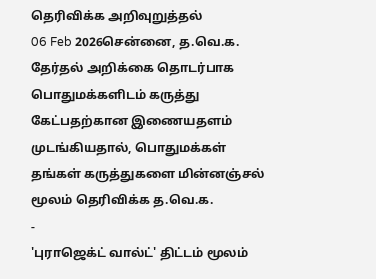தெரிவிக்க அறிவுறுத்தல்
06 Feb 2026சென்னை, த.வெ.க. தேர்தல் அறிக்கை தொடர்பாக பொதுமக்களிடம் கருத்து கேட்பதற்கான இணையதளம் முடங்கியதால், பொதுமக்கள் தங்கள் கருத்துகளை மின்னஞ்சல் மூலம் தெரிவிக்க த.வெ.க.
-
'புராஜெக்ட் வால்ட்' திட்டம் மூலம்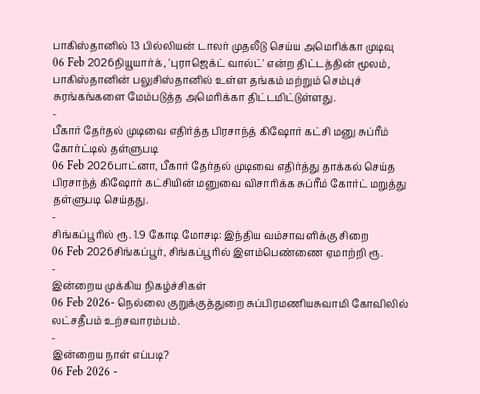பாகிஸ்தானில் 13 பில்லியன் டாலர் முதலீடு செய்ய அமெரிக்கா முடிவு
06 Feb 2026நியூயார்க், 'புராஜெக்ட் வால்ட்' என்ற திட்டத்தின் மூலம், பாகிஸ்தானின் பலுசிஸ்தானில் உள்ள தங்கம் மற்றும் செம்புச் சுரங்கங்களை மேம்படுத்த அமெரிக்கா திட்டமிட்டுள்ளது.
-
பீகார் தேர்தல் முடிவை எதிர்த்த பிரசாந்த் கிஷோர் கட்சி மனு சுப்ரீம் கோர்ட்டில் தள்ளுபடி
06 Feb 2026பாட்னா, பீகார் தேர்தல் முடிவை எதிர்த்து தாக்கல் செய்த பிரசாந்த் கிஷோர் கட்சியின் மனுவை விசாரிக்க சுப்ரீம் கோர்ட் மறுத்து தள்ளுபடி செய்தது.
-
சிங்கப்பூரில் ரூ. 1.9 கோடி மோசடி: இந்திய வம்சாவளிக்கு சிறை
06 Feb 2026சிங்கப்பூர், சிங்கப்பூரில் இளம்பெண்ணை ஏமாற்றி ரூ.
-
இன்றைய முக்கிய நிகழ்ச்சிகள்
06 Feb 2026- நெல்லை குறுக்குத்துறை சுப்பிரமணியசுவாமி கோவிலில் லட்சதீபம் உற்சவாரம்பம்.
-
இன்றைய நாள் எப்படி?
06 Feb 2026 -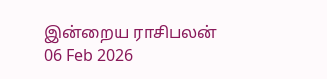இன்றைய ராசிபலன்
06 Feb 2026